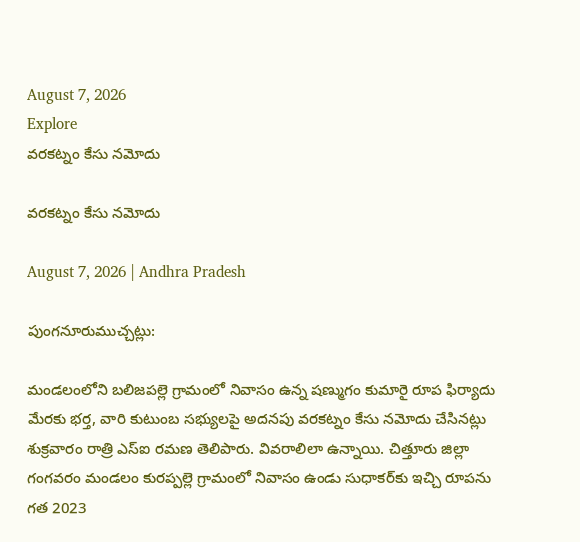August 7, 2026
Explore
వరకట్నం కేసు నమోదు

వరకట్నం కేసు నమోదు

August 7, 2026 | Andhra Pradesh

పుంగనూరుముచ్చట్లు:

మండలంలోని బలిజపల్లె గ్రామంలో నివాసం ఉన్న షణ్ముగం కుమారై రూప ఫిర్యాదు మేరకు భర్త, వారి కుటుంబ సభ్యులపై అదనపు వరకట్నం కేసు నమోదు చేసినట్లు శుక్రవారం రాత్రి ఎస్‌ఐ రమణ తెలిపారు. వివరాలిలా ఉన్నాయి. చిత్తూరు జిల్లా గంగవరం మండలం కురప్పల్లె గ్రామంలో నివాసం ఉండు సుధాకర్‌కు ఇచ్చి రూపను గత 2023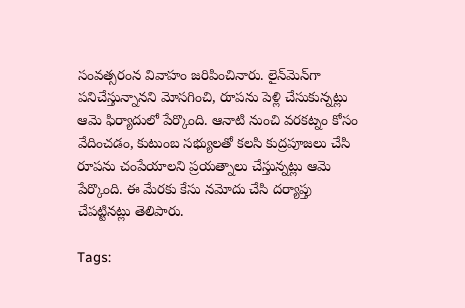సంవత్సరంన వివాహం జరిపించినారు. లైన్‌మెన్‌గా పనిచేస్తున్నానని మోసగించి, రూపను పెళ్లి చేసుకున్నట్లు ఆమె ఫిర్యాదులో పేర్కొంది. ఆనాటి నుంచి వరకట్నం కోసం వేదించడం, కుటుంబ సభ్యులతో కలసి కుద్రపూజలు చేసి రూపను చంపేయాలని ప్రయత్నాలు చేస్తున్నట్లు ఆమె పేర్కొంది. ఈ మేరకు కేసు నమోదు చేసి దర్యాప్తు చేపట్టినట్లు తెలిపారు.

Tags: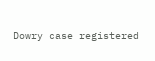Dowry case registered